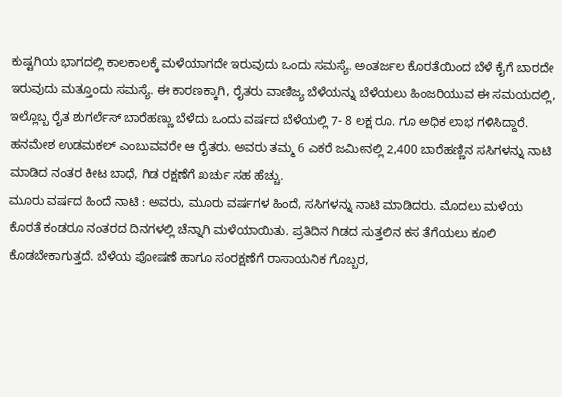ಕುಷ್ಟಗಿಯ ಭಾಗದಲ್ಲಿ ಕಾಲಕಾಲಕ್ಕೆ ಮಳೆಯಾಗದೇ ಇರುವುದು ಒಂದು ಸಮಸ್ಯೆ. ಅಂತರ್ಜಲ ಕೊರತೆಯಿಂದ ಬೆಳೆ ಕೈಗೆ ಬಾರದೇ ಇರುವುದು ಮತ್ತೂಂದು ಸಮಸ್ಯೆ. ಈ ಕಾರಣಕ್ಕಾಗಿ, ರೈತರು ವಾಣಿಜ್ಯ ಬೆಳೆಯನ್ನು ಬೆಳೆಯಲು ಹಿಂಜರಿಯುವ ಈ ಸಮಯದಲ್ಲಿ, ಇಲ್ಲೊಬ್ಬ ರೈತ ಶುಗರ್ಲೆಸ್ ಬಾರೆಹಣ್ಣು ಬೆಳೆದು ಒಂದು ವರ್ಷದ ಬೆಳೆಯಲ್ಲಿ 7- 8 ಲಕ್ಷ ರೂ. ಗೂ ಅಧಿಕ ಲಾಭ ಗಳಿಸಿದ್ದಾರೆ.
ಹನಮೇಶ ಉಡಮಕಲ್ ಎಂಬುವವರೇ ಆ ರೈತರು. ಅವರು ತಮ್ಮ 6 ಎಕರೆ ಜಮೀನಲ್ಲಿ 2,400 ಬಾರೆಹಣ್ಣಿನ ಸಸಿಗಳನ್ನು ನಾಟಿ ಮಾಡಿದ ನಂತರ ಕೀಟ ಬಾಧೆ, ಗಿಡ ರಕ್ಷಣೆಗೆ ಖರ್ಚು ಸಹ ಹೆಚ್ಚು.
ಮೂರು ವರ್ಷದ ಹಿಂದೆ ನಾಟಿ : ಅವರು, ಮೂರು ವರ್ಷಗಳ ಹಿಂದೆ, ಸಸಿಗಳನ್ನು ನಾಟಿ ಮಾಡಿದರು. ಮೊದಲು ಮಳೆಯ ಕೊರತೆ ಕಂಡರೂ ನಂತರದ ದಿನಗಳಲ್ಲಿ ಚೆನ್ನಾಗಿ ಮಳೆಯಾಯಿತು. ಪ್ರತಿದಿನ ಗಿಡದ ಸುತ್ತಲಿನ ಕಸ ತೆಗೆಯಲು ಕೂಲಿ ಕೊಡಬೇಕಾಗುತ್ತದೆ. ಬೆಳೆಯ ಪೋಷಣೆ ಹಾಗೂ ಸಂರಕ್ಷಣೆಗೆ ರಾಸಾಯನಿಕ ಗೊಬ್ಬರ,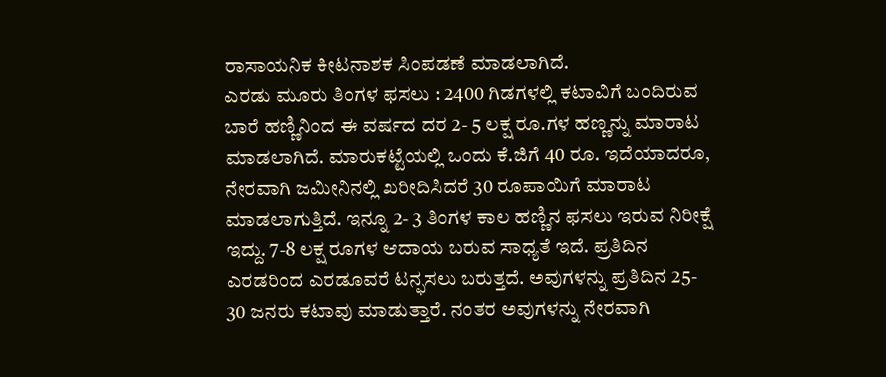ರಾಸಾಯನಿಕ ಕೀಟನಾಶಕ ಸಿಂಪಡಣೆ ಮಾಡಲಾಗಿದೆ.
ಎರಡು ಮೂರು ತಿಂಗಳ ಫಸಲು : 2400 ಗಿಡಗಳಲ್ಲಿ ಕಟಾವಿಗೆ ಬಂದಿರುವ ಬಾರೆ ಹಣ್ಣಿನಿಂದ ಈ ವರ್ಷದ ದರ 2- 5 ಲಕ್ಷ ರೂ.ಗಳ ಹಣ್ಣನ್ನು ಮಾರಾಟ ಮಾಡಲಾಗಿದೆ. ಮಾರುಕಟ್ಟೆಯಲ್ಲಿ ಒಂದು ಕೆ.ಜಿಗೆ 40 ರೂ. ಇದೆಯಾದರೂ, ನೇರವಾಗಿ ಜಮೀನಿನಲ್ಲಿ ಖರೀದಿಸಿದರೆ 30 ರೂಪಾಯಿಗೆ ಮಾರಾಟ ಮಾಡಲಾಗುತ್ತಿದೆ. ಇನ್ನೂ 2- 3 ತಿಂಗಳ ಕಾಲ ಹಣ್ಣಿನ ಫಸಲು ಇರುವ ನಿರೀಕ್ಷೆ ಇದ್ದು. 7-8 ಲಕ್ಷ ರೂಗಳ ಆದಾಯ ಬರುವ ಸಾಧ್ಯತೆ ಇದೆ. ಪ್ರತಿದಿನ ಎರಡರಿಂದ ಎರಡೂವರೆ ಟನ್ಫಸಲು ಬರುತ್ತದೆ. ಅವುಗಳನ್ನು ಪ್ರತಿದಿನ 25- 30 ಜನರು ಕಟಾವು ಮಾಡುತ್ತಾರೆ. ನಂತರ ಅವುಗಳನ್ನು ನೇರವಾಗಿ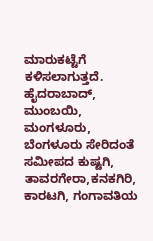ಮಾರುಕಟ್ಟೆಗೆ ಕಳಿಸಲಾಗುತ್ತದೆ. ಹೈದರಾಬಾದ್, ಮುಂಬಯಿ, ಮಂಗಳೂರು, ಬೆಂಗಳೂರು ಸೇರಿದಂತೆ ಸಮೀಪದ ಕುಷ್ಟಗಿ, ತಾವರಗೇರಾ,ಕನಕಗಿರಿ, ಕಾರಟಗಿ, ಗಂಗಾವತಿಯ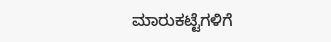ಮಾರುಕಟ್ಟೆಗಳಿಗೆ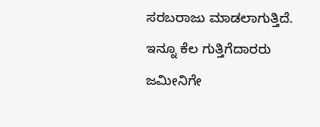ಸರಬರಾಜು ಮಾಡಲಾಗುತ್ತಿದೆ. ಇನ್ನೂ ಕೆಲ ಗುತ್ತಿಗೆದಾರರು ಜಮೀನಿಗೇ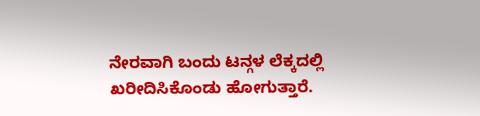ನೇರವಾಗಿ ಬಂದು ಟನ್ಗಳ ಲೆಕ್ಕದಲ್ಲಿ ಖರೀದಿಸಿಕೊಂಡು ಹೋಗುತ್ತಾರೆ.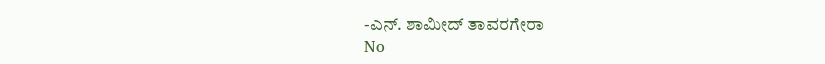-ಎನ್. ಶಾಮೀದ್ ತಾವರಗೇರಾ
No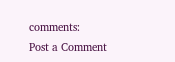comments:
Post a Comment